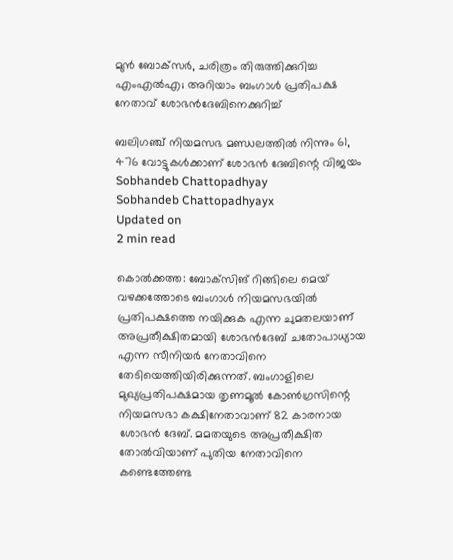മുന്‍ ബോക്‌സര്‍, ചരിത്രം തിരുത്തിക്കുറിച്ച എംഎല്‍എ; അറിയാം ബംഗാള്‍ പ്രതിപക്ഷ നേതാവ് ശോഭന്‍ദേബിനെക്കുറിച്ച്

ബലിഗഞ്ച് നിയമസഭ മണ്ഡലത്തില്‍ നിന്നും 61, 476 വോട്ടുകള്‍ക്കാണ് ശോഭന്‍ ദേബിന്റെ വിജയം
Sobhandeb Chattopadhyay
Sobhandeb Chattopadhyayx
Updated on
2 min read

കൊല്‍ക്കത്ത: ബോക്‌സിങ് റിങ്ങിലെ മെയ് വഴക്കത്തോടെ ബംഗാള്‍ നിയമസഭയില്‍ പ്രതിപക്ഷത്തെ നയിക്കുക എന്ന ചുമതലയാണ് അപ്രതീക്ഷിതമായി ശോഭന്‍ദേബ് ചതോപാധ്യായ എന്ന സീനിയര്‍ നേതാവിനെ തേടിയെത്തിയിരിക്കുന്നത്. ബംഗാളിലെ മുഖ്യപ്രതിപക്ഷമായ തൃണമൂല്‍ കോണ്‍ഗ്രസിന്റെ നിയമസഭാ കക്ഷിനേതാവാണ് 82 കാരനായ ശോഭന്‍ ദേബ്. മമതയുടെ അപ്രതീക്ഷിത തോല്‍വിയാണ് പുതിയ നേതാവിനെ കണ്ടെത്തേണ്ട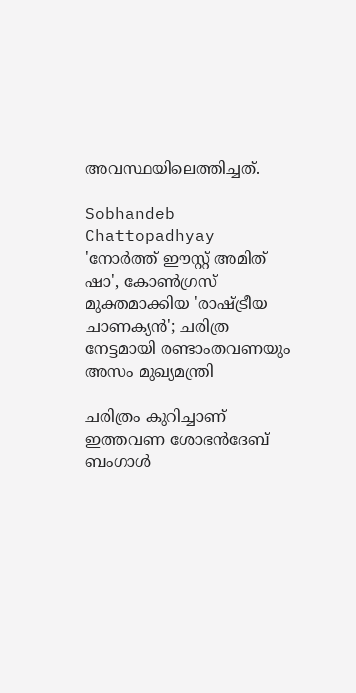അവസ്ഥയിലെത്തിച്ചത്.

Sobhandeb Chattopadhyay
'നോര്‍ത്ത് ഈസ്റ്റ് അമിത് ഷാ', കോണ്‍ഗ്രസ് മുക്തമാക്കിയ 'രാഷ്ട്രീയ ചാണക്യന്‍'; ചരിത്ര നേട്ടമായി രണ്ടാംതവണയും അസം മുഖ്യമന്ത്രി

ചരിത്രം കുറിച്ചാണ് ഇത്തവണ ശോഭന്‍ദേബ് ബംഗാള്‍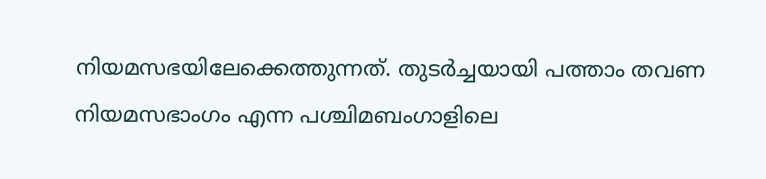നിയമസഭയിലേക്കെത്തുന്നത്. തുടര്‍ച്ചയായി പത്താം തവണ നിയമസഭാംഗം എന്ന പശ്ചിമബംഗാളിലെ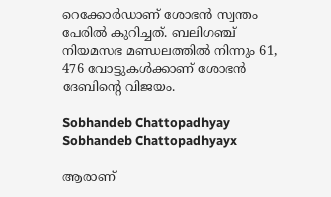റെക്കോര്‍ഡാണ് ശോഭന്‍ സ്വന്തം പേരില്‍ കുറിച്ചത്. ബലിഗഞ്ച് നിയമസഭ മണ്ഡലത്തില്‍ നിന്നും 61, 476 വോട്ടുകള്‍ക്കാണ് ശോഭന്‍ ദേബിന്റെ വിജയം.

Sobhandeb Chattopadhyay
Sobhandeb Chattopadhyayx

ആരാണ്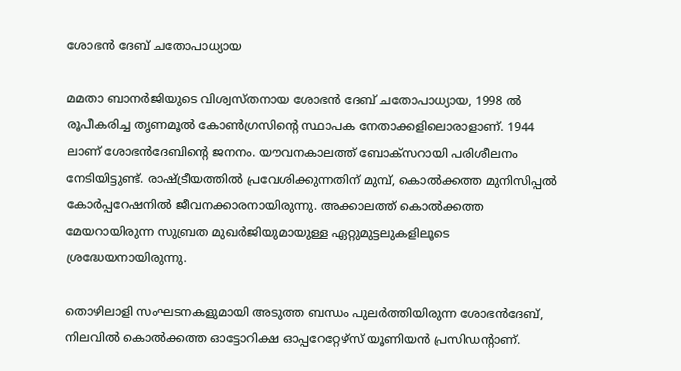ശോഭന്‍ ദേബ് ചതോപാധ്യായ

മമതാ ബാനര്‍ജിയുടെ വിശ്വസ്തനായ ശോഭന്‍ ദേബ് ചതോപാധ്യായ, 1998 ല്‍ രൂപീകരിച്ച തൃണമൂല്‍ കോണ്‍ഗ്രസിന്റെ സ്ഥാപക നേതാക്കളിലൊരാളാണ്. 1944 ലാണ് ശോഭന്‍ദേബിന്റെ ജനനം. യൗവനകാലത്ത് ബോക്‌സറായി പരിശീലനം നേടിയിട്ടുണ്ട്. രാഷ്ട്രീയത്തില്‍ പ്രവേശിക്കുന്നതിന് മുമ്പ്, കൊല്‍ക്കത്ത മുനിസിപ്പല്‍ കോര്‍പ്പറേഷനില്‍ ജീവനക്കാരനായിരുന്നു. അക്കാലത്ത് കൊല്‍ക്കത്ത മേയറായിരുന്ന സുബ്രത മുഖര്‍ജിയുമായുള്ള ഏറ്റുമുട്ടലുകളിലൂടെ ശ്രദ്ധേയനായിരുന്നു.

തൊഴിലാളി സംഘടനകളുമായി അടുത്ത ബന്ധം പുലര്‍ത്തിയിരുന്ന ശോഭന്‍ദേബ്, നിലവില്‍ കൊല്‍ക്കത്ത ഓട്ടോറിക്ഷ ഓപ്പറേറ്റേഴ്സ് യൂണിയന്‍ പ്രസിഡന്റാണ്.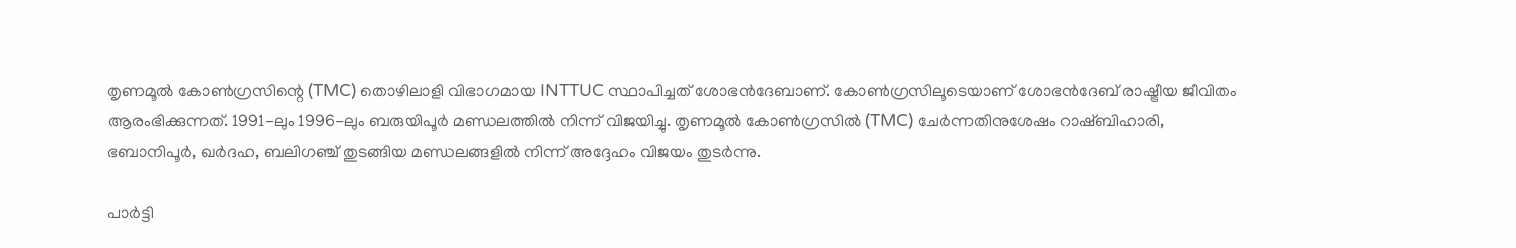തൃണമൂല്‍ കോണ്‍ഗ്രസിന്റെ (TMC) തൊഴിലാളി വിഭാഗമായ INTTUC സ്ഥാപിച്ചത് ശോഭന്‍ദേബാണ്. കോണ്‍ഗ്രസിലൂടെയാണ് ശോഭന്‍ദേബ് രാഷ്ട്രീയ ജീവിതം ആരംഭിക്കുന്നത്. 1991-ലും 1996-ലും ബരുയിപൂര്‍ മണ്ഡലത്തില്‍ നിന്ന് വിജയിച്ചു. തൃണമൂല്‍ കോണ്‍ഗ്രസില്‍ (TMC) ചേര്‍ന്നതിനുശേഷം റാഷ്ബിഹാരി, ഭബാനിപൂര്‍, ഖര്‍ദഹ, ബലിഗഞ്ച് തുടങ്ങിയ മണ്ഡലങ്ങളില്‍ നിന്ന് അദ്ദേഹം വിജയം തുടര്‍ന്നു.

പാര്‍ട്ടി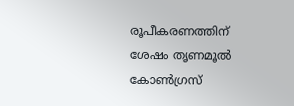രൂപീകരണത്തിന് ശേഷം തൃണമൂല്‍ കോണ്‍ഗ്രസ്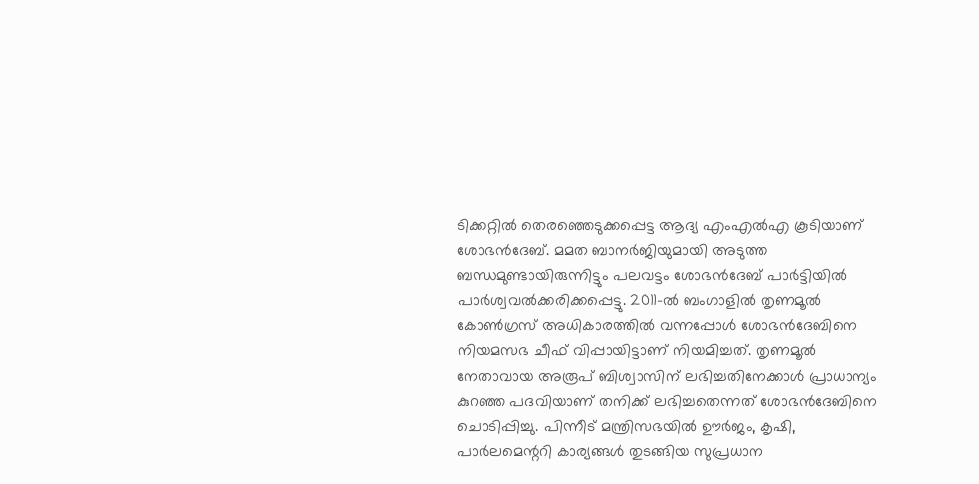ടിക്കറ്റില്‍ തെരഞ്ഞെടുക്കപ്പെട്ട ആദ്യ എംഎല്‍എ കൂടിയാണ് ശോഭന്‍ദേബ്. മമത ബാനര്‍ജിയുമായി അടുത്ത ബന്ധമുണ്ടായിരുന്നിട്ടും പലവട്ടം ശോഭന്‍ദേബ് പാര്‍ട്ടിയില്‍ പാര്‍ശ്വവല്‍ക്കരിക്കപ്പെട്ടു. 2011-ല്‍ ബംഗാളില്‍ തൃണമൂല്‍ കോണ്‍ഗ്രസ് അധികാരത്തില്‍ വന്നപ്പോള്‍ ശോഭന്‍ദേബിനെ നിയമസഭ ചീഫ് വിപ്പായിട്ടാണ് നിയമിച്ചത്. തൃണമൂല്‍ നേതാവായ അരൂപ് ബിശ്വാസിന് ലഭിച്ചതിനേക്കാള്‍ പ്രാധാന്യം കുറഞ്ഞ പദവിയാണ് തനിക്ക് ലഭിച്ചതെന്നത് ശോഭന്‍ദേബിനെ ചൊടിപ്പിച്ചു. പിന്നീട് മന്ത്രിസഭയില്‍ ഊര്‍ജം, കൃഷി, പാര്‍ലമെന്ററി കാര്യങ്ങള്‍ തുടങ്ങിയ സുപ്രധാന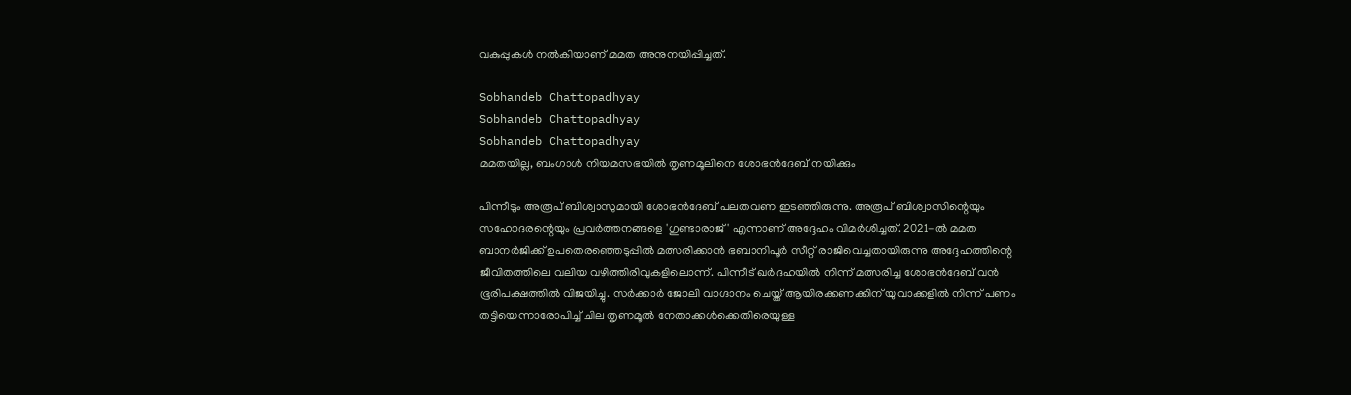വകുപ്പുകള്‍ നല്‍കിയാണ് മമത അനുനയിപ്പിച്ചത്.

Sobhandeb Chattopadhyay
Sobhandeb Chattopadhyay
Sobhandeb Chattopadhyay
മമതയില്ല, ബംഗാള്‍ നിയമസഭയില്‍ തൃണമൂലിനെ ശോഭന്‍ദേബ് നയിക്കും

പിന്നീടും അരൂപ് ബിശ്വാസുമായി ശോഭന്‍ദേബ് പലതവണ ഇടഞ്ഞിരുന്നു. അരൂപ് ബിശ്വാസിന്റെയും സഹോദരന്റെയും പ്രവര്‍ത്തനങ്ങളെ 'ഗുണ്ടാരാജ്' എന്നാണ് അദ്ദേഹം വിമര്‍ശിച്ചത്. 2021-ല്‍ മമത ബാനര്‍ജിക്ക് ഉപതെരഞ്ഞെടുപ്പില്‍ മത്സരിക്കാന്‍ ഭബാനിപൂര്‍ സീറ്റ് രാജിവെച്ചതായിരുന്നു അദ്ദേഹത്തിന്റെ ജീവിതത്തിലെ വലിയ വഴിത്തിരിവുകളിലൊന്ന്. പിന്നീട് ഖര്‍ദഹയില്‍ നിന്ന് മത്സരിച്ച ശോഭന്‍ദേബ് വന്‍ ഭൂരിപക്ഷത്തില്‍ വിജയിച്ചു. സര്‍ക്കാര്‍ ജോലി വാഗ്ദാനം ചെയ്ത് ആയിരക്കണക്കിന് യുവാക്കളില്‍ നിന്ന് പണം തട്ടിയെന്നാരോപിച്ച് ചില തൃണമൂല്‍ നേതാക്കള്‍ക്കെതിരെയുള്ള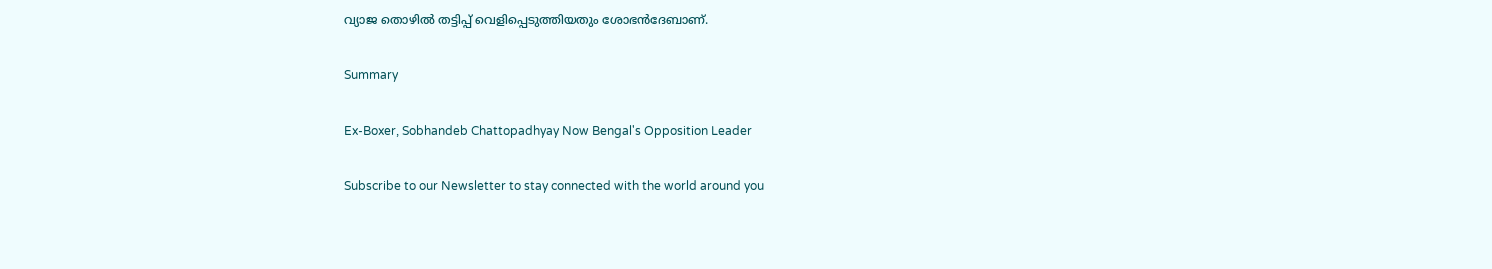വ്യാജ തൊഴില്‍ തട്ടിപ്പ് വെളിപ്പെടുത്തിയതും ശോഭന്‍ദേബാണ്.

Summary

Ex-Boxer, Sobhandeb Chattopadhyay Now Bengal's Opposition Leader

Subscribe to our Newsletter to stay connected with the world around you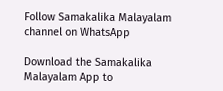Follow Samakalika Malayalam channel on WhatsApp

Download the Samakalika Malayalam App to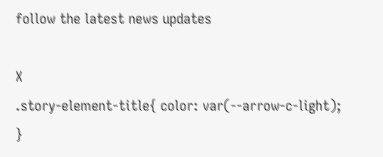follow the latest news updates

X
.story-element-title{ color: var(--arrow-c-light); }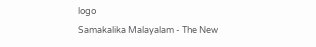logo
Samakalika Malayalam - The New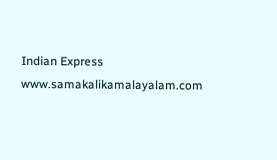Indian Express
www.samakalikamalayalam.com